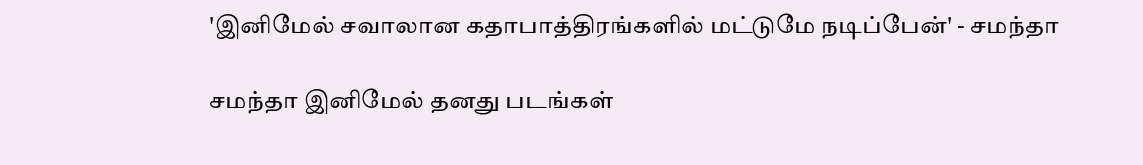'இனிமேல் சவாலான கதாபாத்திரங்களில் மட்டுமே நடிப்பேன்' - சமந்தா

சமந்தா இனிமேல் தனது படங்கள்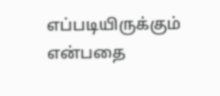எப்படியிருக்கும் என்பதை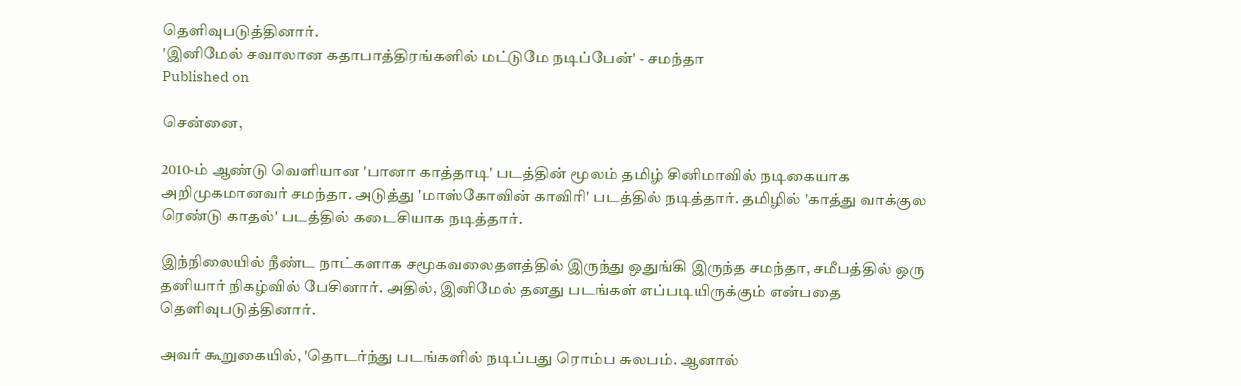தெளிவுபடுத்தினார்.
'இனிமேல் சவாலான கதாபாத்திரங்களில் மட்டுமே நடிப்பேன்' - சமந்தா
Published on

சென்னை,

2010-ம் ஆண்டு வெளியான 'பானா காத்தாடி' படத்தின் மூலம் தமிழ் சினிமாவில் நடிகையாக அறிமுகமானவர் சமந்தா. அடுத்து 'மாஸ்கோவின் காவிரி' படத்தில் நடித்தார். தமிழில் 'காத்து வாக்குல ரெண்டு காதல்' படத்தில் கடைசியாக நடித்தார்.

இந்நிலையில் நீண்ட நாட்களாக சமூகவலைதளத்தில் இருந்து ஒதுங்கி இருந்த சமந்தா, சமீபத்தில் ஒரு தனியார் நிகழ்வில் பேசினார். அதில், இனிமேல் தனது படங்கள் எப்படியிருக்கும் என்பதை தெளிவுபடுத்தினார்.

அவர் கூறுகையில், 'தொடர்ந்து படங்களில் நடிப்பது ரொம்ப சுலபம். ஆனால்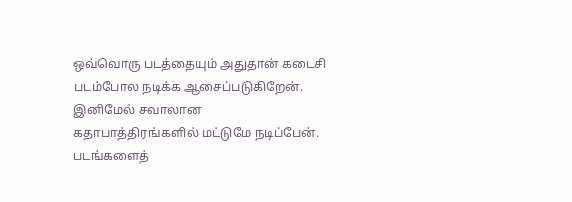ஒவ்வொரு படத்தையும் அதுதான் கடைசி படம்போல நடிக்க ஆசைப்படுகிறேன். இனிமேல் சவாலான கதாபாத்திரங்களில் மட்டுமே நடிப்பேன். படங்களைத்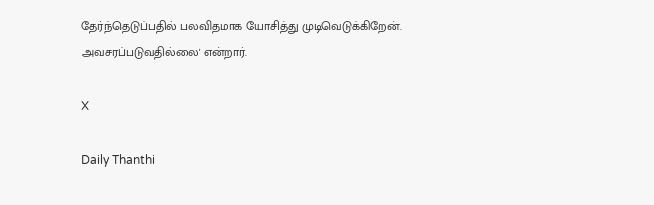தேர்ந்தெடுப்பதில் பலவிதமாக யோசித்து முடிவெடுக்கிறேன். அவசரப்படுவதில்லை' என்றார்.

X

Daily Thanthi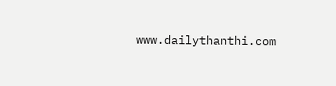www.dailythanthi.com